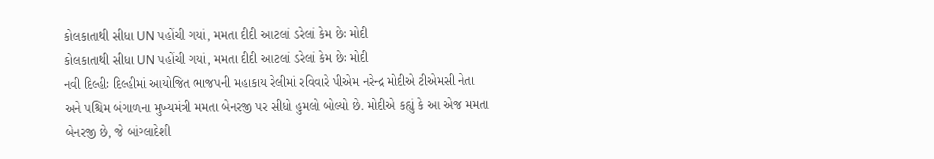કોલકાતાથી સીધા UN પહોંચી ગયાં, મમતા દીદી આટલાં ડરેલાં કેમ છેઃ મોદી
કોલકાતાથી સીધા UN પહોંચી ગયાં, મમતા દીદી આટલાં ડરેલાં કેમ છેઃ મોદી
નવી દિલ્હીઃ દિલ્હીમાં આયોજિત ભાજપની મહાકાય રેલીમાં રવિવારે પીએમ નરેન્દ્ર મોદીએ ટીએમસી નેતા અને પશ્ચિમ બંગાળના મુખ્યમંત્રી મમતા બેનરજી પર સીધો હુમલો બોલ્યો છે. મોદીએ કહ્યું કે આ એજ મમતા બેનરજી છે, જે બાંગ્લાદેશી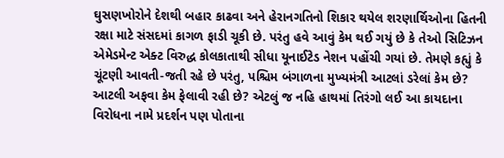ઘુસણખોરોને દેશથી બહાર કાઢવા અને હેરાનગતિનો શિકાર થયેલ શરણાર્થિઓના હિતની રક્ષા માટે સંસદમાં કાગળ ફાડી ચૂકી છે. પરંતુ હવે આવું કેમ થઈ ગયું છે કે તેઓ સિટિઝન એમેડમેન્ટ એક્ટ વિરુદ્ધ કોલકાતાથી સીધા યૂનાઈટેડ નેશન પહોંચી ગયાં છે. તેમણે કહ્યું કે ચૂંટણી આવતી-જતી રહે છે પરંતુ, પશ્ચિમ બંગાળના મુખ્યમંત્રી આટલાં ડરેલાં કેમ છે? આટલી અફવા કેમ ફેલાવી રહી છે? એટલું જ નહિ હાથમાં તિરંગો લઈ આ કાયદાના વિરોધના નામે પ્રદર્શન પણ પોતાના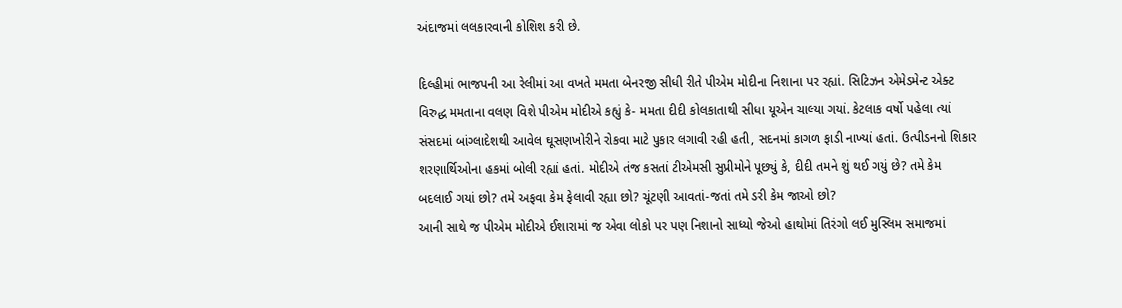અંદાજમાં લલકારવાની કોશિશ કરી છે.

દિલ્હીમાં ભાજપની આ રેલીમાં આ વખતે મમતા બેનરજી સીધી રીતે પીએમ મોદીના નિશાના પર રહ્યાં. સિટિઝન એમેડમેન્ટ એક્ટ વિરુદ્ધ મમતાના વલણ વિશે પીએમ મોદીએ કહ્યું કે- મમતા દીદી કોલકાતાથી સીધા યૂએન ચાલ્યા ગયાં. કેટલાક વર્ષો પહેલા ત્યાં સંસદમાં બાંગ્લાદેશથી આવેલ ઘૂસણખોરીને રોકવા માટે પુકાર લગાવી રહી હતી, સદનમાં કાગળ ફાડી નાખ્યાં હતાં. ઉત્પીડનનો શિકાર શરણાર્થિઓના હકમાં બોલી રહ્યાં હતાં. મોદીએ તંજ કસતાં ટીએમસી સુપ્રીમોને પૂછ્યું કે, દીદી તમને શું થઈ ગયું છે? તમે કેમ બદલાઈ ગયાં છો? તમે અફવા કેમ ફેલાવી રહ્યા છો? ચૂંટણી આવતાં-જતાં તમે ડરી કેમ જાઓ છો?
આની સાથે જ પીએમ મોદીએ ઈશારામાં જ એવા લોકો પર પણ નિશાનો સાધ્યો જેઓ હાથોમાં તિરંગો લઈ મુસ્લિમ સમાજમાં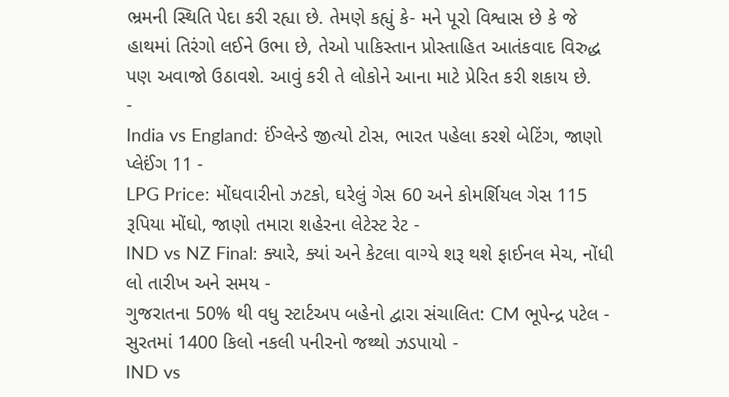ભ્રમની સ્થિતિ પેદા કરી રહ્યા છે. તેમણે કહ્યું કે- મને પૂરો વિશ્વાસ છે કે જે હાથમાં તિરંગો લઈને ઉભા છે, તેઓ પાકિસ્તાન પ્રોસ્તાહિત આતંકવાદ વિરુદ્ધ પણ અવાજો ઉઠાવશે. આવું કરી તે લોકોને આના માટે પ્રેરિત કરી શકાય છે.
-
India vs England: ઈંગ્લેન્ડે જીત્યો ટોસ, ભારત પહેલા કરશે બેટિંગ, જાણો પ્લેઈંગ 11 -
LPG Price: મોંઘવારીનો ઝટકો, ઘરેલું ગેસ 60 અને કોમર્શિયલ ગેસ 115 રૂપિયા મોંઘો, જાણો તમારા શહેરના લેટેસ્ટ રેટ -
IND vs NZ Final: ક્યારે, ક્યાં અને કેટલા વાગ્યે શરૂ થશે ફાઈનલ મેચ, નોંધી લો તારીખ અને સમય -
ગુજરાતના 50% થી વધુ સ્ટાર્ટઅપ બહેનો દ્વારા સંચાલિત: CM ભૂપેન્દ્ર પટેલ -
સુરતમાં 1400 કિલો નકલી પનીરનો જથ્થો ઝડપાયો -
IND vs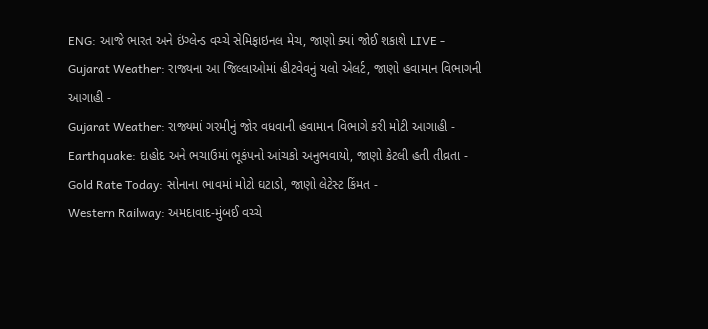ENG: આજે ભારત અને ઇંગ્લેન્ડ વચ્ચે સેમિફાઇનલ મેચ, જાણો ક્યાં જોઈ શકાશે LIVE -
Gujarat Weather: રાજ્યના આ જિલ્લાઓમાં હીટવેવનું યલો એલર્ટ, જાણો હવામાન વિભાગની આગાહી -
Gujarat Weather: રાજ્યમાં ગરમીનું જોર વધવાની હવામાન વિભાગે કરી મોટી આગાહી -
Earthquake: દાહોદ અને ભચાઉમાં ભૂકંપનો આંચકો અનુભવાયો, જાણો કેટલી હતી તીવ્રતા -
Gold Rate Today: સોનાના ભાવમાં મોટો ઘટાડો, જાણો લેટેસ્ટ કિંમત -
Western Railway: અમદાવાદ-મુંબઈ વચ્ચે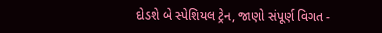દોડશે બે સ્પેશિયલ ટ્રેન, જાણો સંપૂર્ણ વિગત -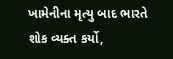ખામેનીના મૃત્યુ બાદ ભારતે શોક વ્યક્ત કર્યો,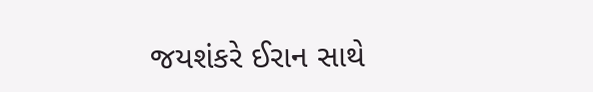જયશંકરે ઈરાન સાથે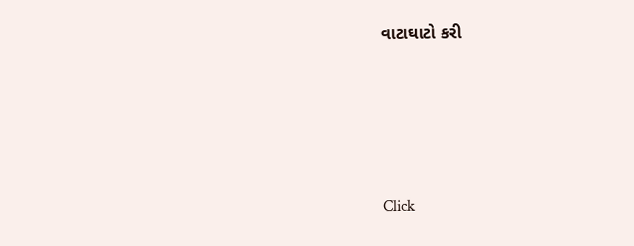વાટાઘાટો કરી








Click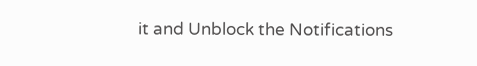it and Unblock the Notifications